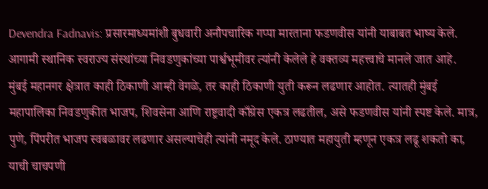Devendra Fadnavis: प्रसारमाध्यमांशी बुधवारी अनौपचारिक गप्पा मारताना फडणवीस यांनी याबाबत भाष्य केले. आगामी स्थानिक स्वराज्य संस्थांच्या निवडणुकांच्या पार्श्वभूमीवर त्यांनी केलेले हे वक्तव्य महत्त्वाचे मानले जात आहे.
मुंबई महानगर क्षेत्रात काही ठिकाणी आम्ही वेगळे, तर काही ठिकाणी युती करून लढणार आहोत. त्यातही मुंबई महापालिका निवडणुकीत भाजप, शिवसेना आणि राष्ट्रवादी काँग्रेस एकत्र लढतील, असे फडणवीस यांनी स्पष्ट केले. मात्र, पुणे, पिंपरीत भाजप स्वबळावर लढणार असल्याचेही त्यांनी नमूद केले. ठाण्यात महायुती म्हणून एकत्र लढू शकतो का, याची चाचपणी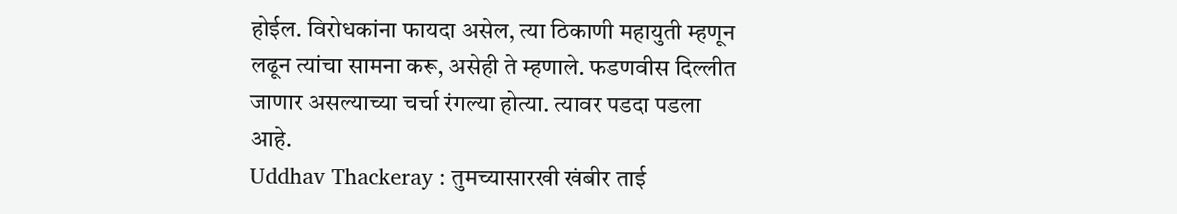होईल. विरोधकांना फायदा असेल, त्या ठिकाणी महायुती म्हणून लढून त्यांचा सामना करू, असेही ते म्हणाले. फडणवीस दिल्लीत जाणार असल्याच्या चर्चा रंगल्या होत्या. त्यावर पडदा पडला आहे.
Uddhav Thackeray : तुमच्यासारखी खंबीर ताई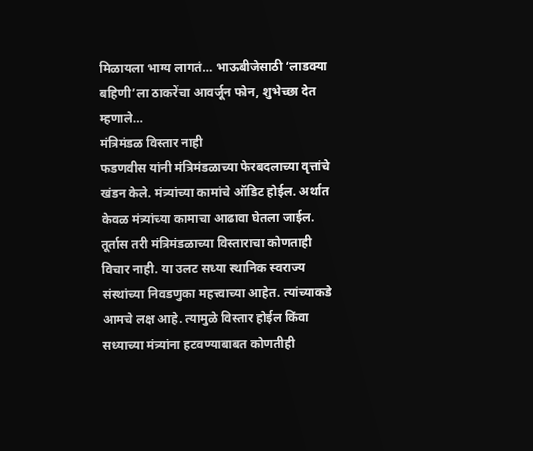मिळायला भाग्य लागतं… भाऊबीजेसाठी ‘लाडक्या बहिणी’ला ठाकरेंचा आवर्जून फोन, शुभेच्छा देत म्हणाले…
मंत्रिमंडळ विस्तार नाही
फडणवीस यांनी मंत्रिमंडळाच्या फेरबदलाच्या वृत्तांचे खंडन केले. मंत्र्यांच्या कामांचे ऑडिट होईल. अर्थात केवळ मंत्र्यांच्या कामाचा आढावा घेतला जाईल. तूर्तास तरी मंत्रिमंडळाच्या विस्ताराचा कोणताही विचार नाही. या उलट सध्या स्थानिक स्वराज्य संस्थांच्या निवडणुका महत्त्वाच्या आहेत. त्यांच्याकडे आमचे लक्ष आहे. त्यामुळे विस्तार होईल किंवा सध्याच्या मंत्र्यांना हटवण्याबाबत कोणतीही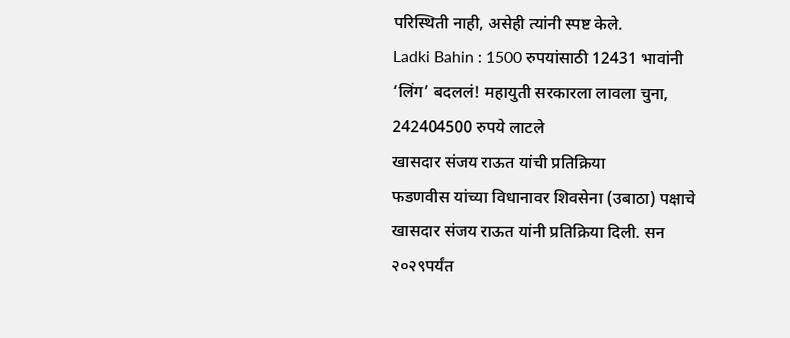परिस्थिती नाही, असेही त्यांनी स्पष्ट केले.
Ladki Bahin : 1500 रुपयांसाठी 12431 भावांनी ‘लिंग’ बदललं! महायुती सरकारला लावला चुना, 242404500 रुपये लाटले
खासदार संजय राऊत यांची प्रतिक्रिया
फडणवीस यांच्या विधानावर शिवसेना (उबाठा) पक्षाचे खासदार संजय राऊत यांनी प्रतिक्रिया दिली. सन २०२९पर्यंत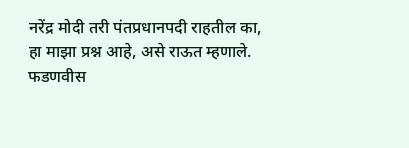नरेंद्र मोदी तरी पंतप्रधानपदी राहतील का, हा माझा प्रश्न आहे, असे राऊत म्हणाले. फडणवीस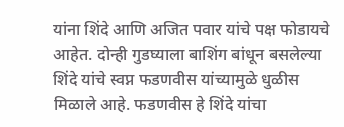यांना शिंदे आणि अजित पवार यांचे पक्ष फोडायचे आहेत. दोन्ही गुडघ्याला बाशिंग बांधून बसलेल्या शिंदे यांचे स्वप्न फडणवीस यांच्यामुळे धुळीस मिळाले आहे. फडणवीस हे शिंदे यांचा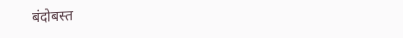बंदोबस्त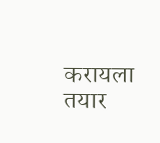करायला तयार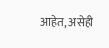आहेत, असेही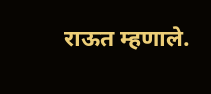राऊत म्हणाले.